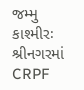જમ્મુ કાશ્મીરઃ શ્રીનગરમાં CRPF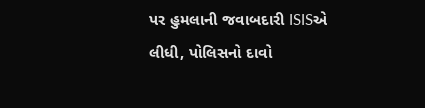પર હુમલાની જવાબદારી ISISએ લીધી, પોલિસનો દાવો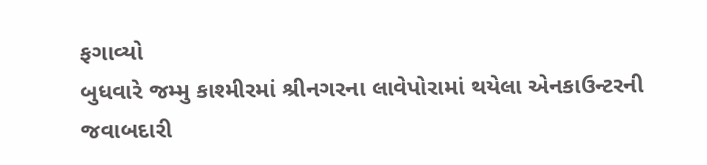ફગાવ્યો
બુધવારે જમ્મુ કાશ્મીરમાં શ્રીનગરના લાવેપોરામાં થયેલા એનકાઉન્ટરની જવાબદારી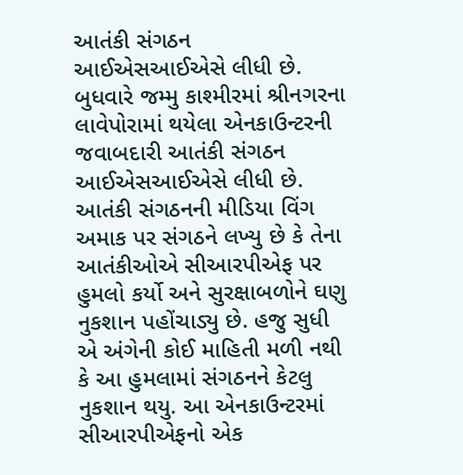આતંકી સંગઠન આઈએસઆઈએસે લીધી છે.
બુધવારે જમ્મુ કાશ્મીરમાં શ્રીનગરના લાવેપોરામાં થયેલા એનકાઉન્ટરની જવાબદારી આતંકી સંગઠન આઈએસઆઈએસે લીધી છે. આતંકી સંગઠનની મીડિયા વિંગ અમાક પર સંગઠને લખ્યુ છે કે તેના આતંકીઓએ સીઆરપીએફ પર હુમલો કર્યો અને સુરક્ષાબળોને ઘણુ નુકશાન પહોંચાડ્યુ છે. હજુ સુધી એ અંગેની કોઈ માહિતી મળી નથી કે આ હુમલામાં સંગઠનને કેટલુ નુકશાન થયુ. આ એનકાઉન્ટરમાં સીઆરપીએફનો એક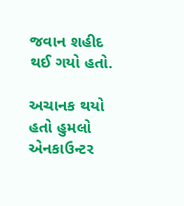જવાન શહીદ થઈ ગયો હતો.

અચાનક થયો હતો હુમલો
એનકાઉન્ટર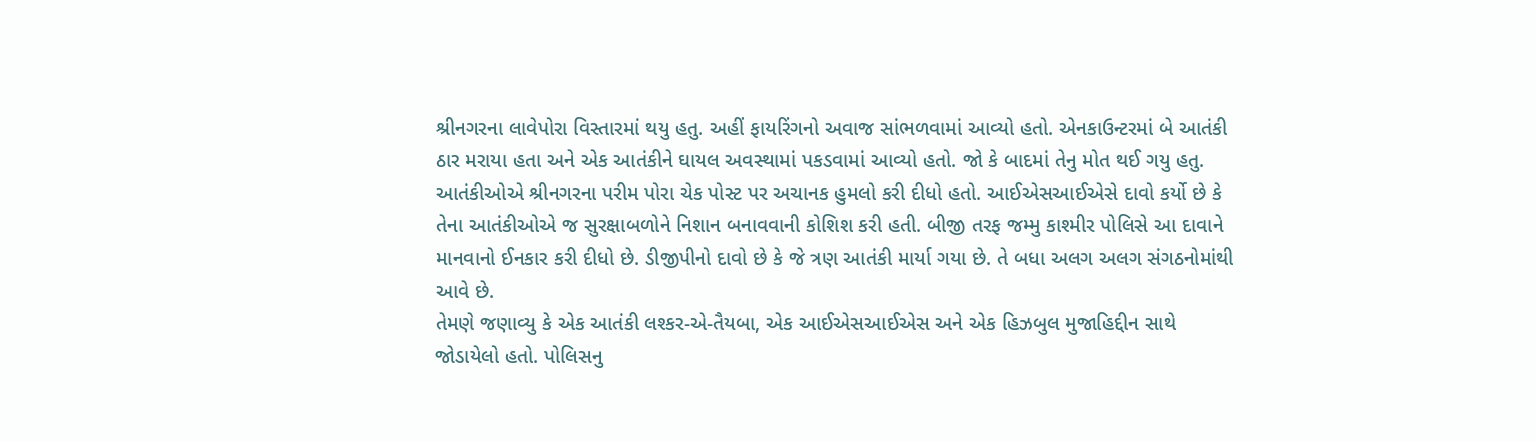શ્રીનગરના લાવેપોરા વિસ્તારમાં થયુ હતુ. અહીં ફાયરિંગનો અવાજ સાંભળવામાં આવ્યો હતો. એનકાઉન્ટરમાં બે આતંકી ઠાર મરાયા હતા અને એક આતંકીને ઘાયલ અવસ્થામાં પકડવામાં આવ્યો હતો. જો કે બાદમાં તેનુ મોત થઈ ગયુ હતુ. આતંકીઓએ શ્રીનગરના પરીમ પોરા ચેક પોસ્ટ પર અચાનક હુમલો કરી દીધો હતો. આઈએસઆઈએસે દાવો કર્યો છે કે તેના આતંકીઓએ જ સુરક્ષાબળોને નિશાન બનાવવાની કોશિશ કરી હતી. બીજી તરફ જમ્મુ કાશ્મીર પોલિસે આ દાવાને માનવાનો ઈનકાર કરી દીધો છે. ડીજીપીનો દાવો છે કે જે ત્રણ આતંકી માર્યા ગયા છે. તે બધા અલગ અલગ સંગઠનોમાંથી આવે છે.
તેમણે જણાવ્યુ કે એક આતંકી લશ્કર-એ-તૈયબા, એક આઈએસઆઈએસ અને એક હિઝબુલ મુજાહિદ્દીન સાથે જોડાયેલો હતો. પોલિસનુ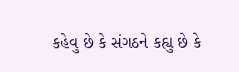કહેવુ છે કે સંગઠને કહ્યુ છે કે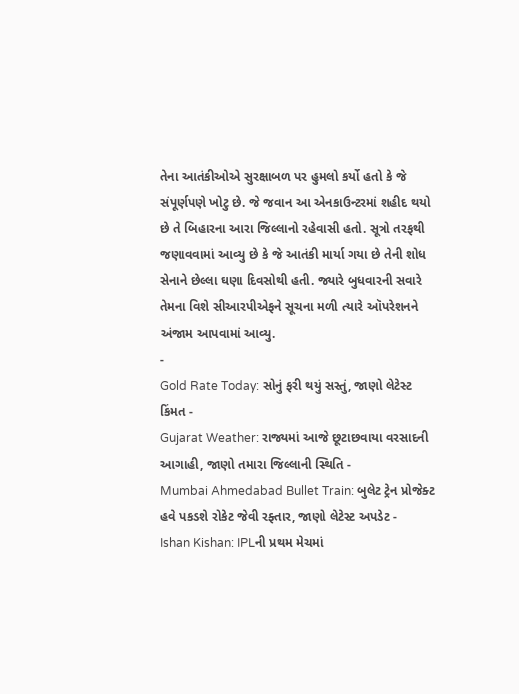તેના આતંકીઓએ સુરક્ષાબળ પર હુમલો કર્યો હતો કે જે સંપૂર્ણપણે ખોટુ છે. જે જવાન આ એનકાઉન્ટરમાં શહીદ થયો છે તે બિહારના આરા જિલ્લાનો રહેવાસી હતો. સૂત્રો તરફથી જણાવવામાં આવ્યુ છે કે જે આતંકી માર્યા ગયા છે તેની શોધ સેનાને છેલ્લા ઘણા દિવસોથી હતી. જ્યારે બુધવારની સવારે તેમના વિશે સીઆરપીએફને સૂચના મળી ત્યારે ઑપરેશનને અંજામ આપવામાં આવ્યુ.
-
Gold Rate Today: સોનું ફરી થયું સસ્તું, જાણો લેટેસ્ટ કિંમત -
Gujarat Weather: રાજ્યમાં આજે છૂટાછવાયા વરસાદની આગાહી, જાણો તમારા જિલ્લાની સ્થિતિ -
Mumbai Ahmedabad Bullet Train: બુલેટ ટ્રેન પ્રોજેક્ટ હવે પકડશે રોકેટ જેવી રફ્તાર, જાણો લેટેસ્ટ અપડેટ -
Ishan Kishan: IPLની પ્રથમ મેચમાં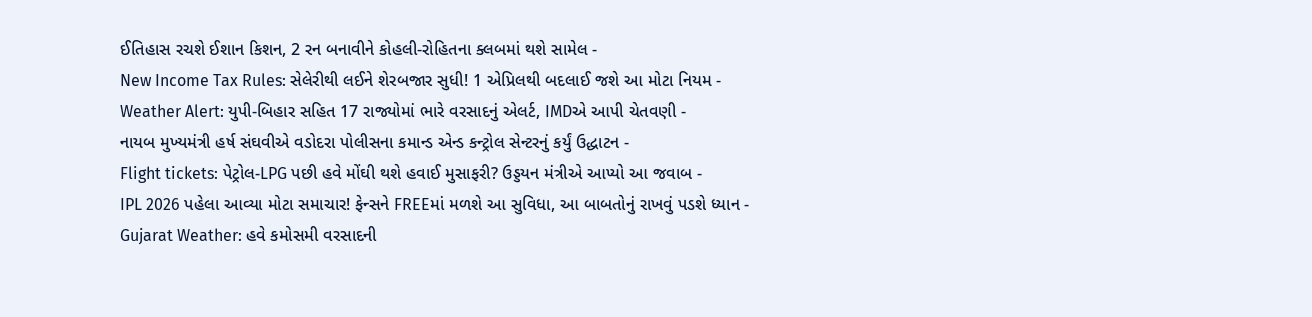ઈતિહાસ રચશે ઈશાન કિશન, 2 રન બનાવીને કોહલી-રોહિતના ક્લબમાં થશે સામેલ -
New Income Tax Rules: સેલેરીથી લઈને શેરબજાર સુધી! 1 એપ્રિલથી બદલાઈ જશે આ મોટા નિયમ -
Weather Alert: યુપી-બિહાર સહિત 17 રાજ્યોમાં ભારે વરસાદનું એલર્ટ, IMDએ આપી ચેતવણી -
નાયબ મુખ્યમંત્રી હર્ષ સંઘવીએ વડોદરા પોલીસના કમાન્ડ એન્ડ કન્ટ્રોલ સેન્ટરનું કર્યું ઉદ્ધાટન -
Flight tickets: પેટ્રોલ-LPG પછી હવે મોંઘી થશે હવાઈ મુસાફરી? ઉડ્ડયન મંત્રીએ આપ્યો આ જવાબ -
IPL 2026 પહેલા આવ્યા મોટા સમાચાર! ફેન્સને FREEમાં મળશે આ સુવિધા, આ બાબતોનું રાખવું પડશે ધ્યાન -
Gujarat Weather: હવે કમોસમી વરસાદની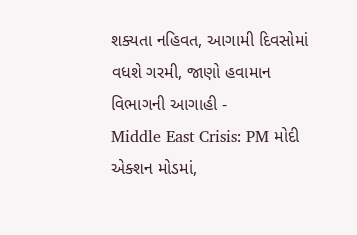શક્યતા નહિવત, આગામી દિવસોમાં વધશે ગરમી, જાણો હવામાન વિભાગની આગાહી -
Middle East Crisis: PM મોદી એક્શન મોડમાં,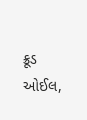ક્રૂડ ઓઈલ,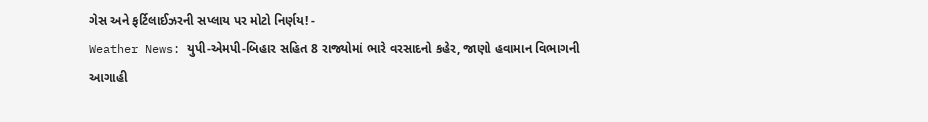ગેસ અને ફર્ટિલાઈઝરની સપ્લાય પર મોટો નિર્ણય! -
Weather News: યુપી-એમપી-બિહાર સહિત 8 રાજ્યોમાં ભારે વરસાદનો કહેર, જાણો હવામાન વિભાગની આગાહી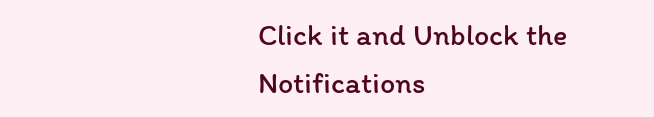Click it and Unblock the Notifications